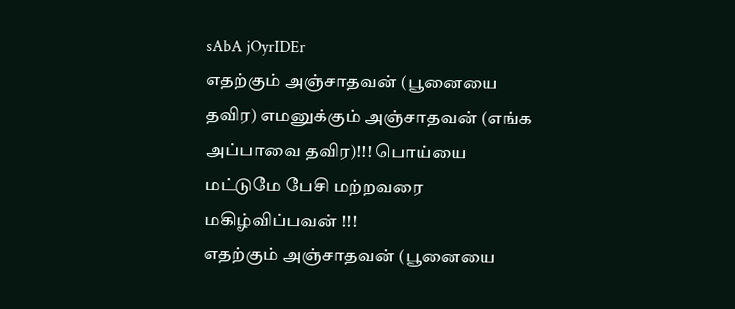sAbA jOyrIDEr
எதற்கும் அஞ்சாதவன் (பூனையை தவிர) எமனுக்கும் அஞ்சாதவன் (எங்க அப்பாவை தவிர)!!! பொய்யை மட்டுமே பேசி மற்றவரை மகிழ்விப்பவன் !!!
எதற்கும் அஞ்சாதவன் (பூனையை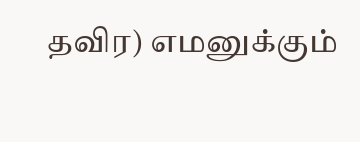தவிர) எமனுக்கும்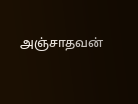அஞ்சாதவன்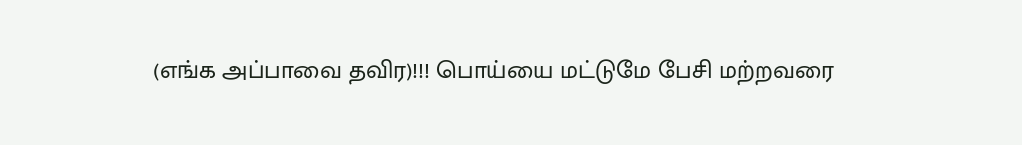(எங்க அப்பாவை தவிர)!!! பொய்யை மட்டுமே பேசி மற்றவரை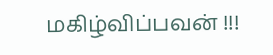மகிழ்விப்பவன் !!!